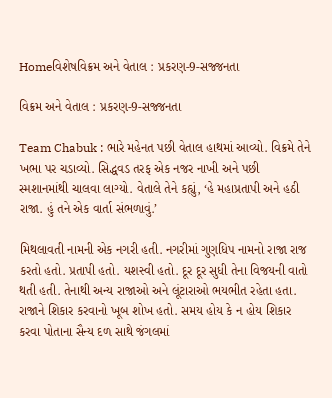Homeવિશેષવિક્રમ અને વેતાલ : પ્રકરણ-9-સજ્જનતા

વિક્રમ અને વેતાલ : પ્રકરણ-9-સજ્જનતા

Team Chabuk : ભારે મહેનત પછી વેતાલ હાથમાં આવ્યો. વિક્રમે તેને ખભા પર ચડાવ્યો. સિદ્ધવડ તરફ એક નજર નાખી અને પછી સ્મશાનમાંથી ચાલવા લાગ્યો. વેતાલે તેને કહ્યું, ‘હે મહાપ્રતાપી અને હઠી રાજા. હું તને એક વાર્તા સંભળાવું.’

મિથલાવતી નામની એક નગરી હતી. નગરીમાં ગુણધિપ નામનો રાજા રાજ કરતો હતો. પ્રતાપી હતો. યશસ્વી હતો. દૂર દૂર સુધી તેના વિજયની વાતો થતી હતી. તેનાથી અન્ય રાજાઓ અને લૂંટારાઓ ભયભીત રહેતા હતા. રાજાને શિકાર કરવાનો ખૂબ શોખ હતો. સમય હોય કે ન હોય શિકાર કરવા પોતાના સૈન્ય દળ સાથે જંગલમાં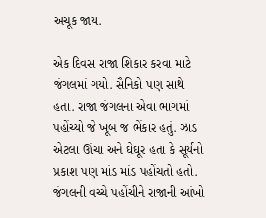અચૂક જાય.

એક દિવસ રાજા શિકાર કરવા માટે જંગલમાં ગયો. સૈનિકો પણ સાથે હતા. રાજા જંગલના એવા ભાગમાં પહોંચ્યો જે ખૂબ જ ભેંકાર હતું. ઝાડ એટલા ઊંચા અને ઘેઘૂર હતા કે સૂર્યનો પ્રકાશ પણ માંડ માંડ પહોંચતો હતો. જંગલની વચ્ચે પહોંચીને રાજાની આંખો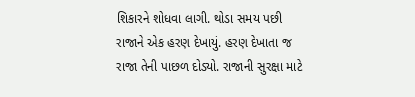શિકારને શોધવા લાગી. થોડા સમય પછી રાજાને એક હરણ દેખાયું. હરણ દેખાતા જ રાજા તેની પાછળ દોડ્યો. રાજાની સુરક્ષા માટે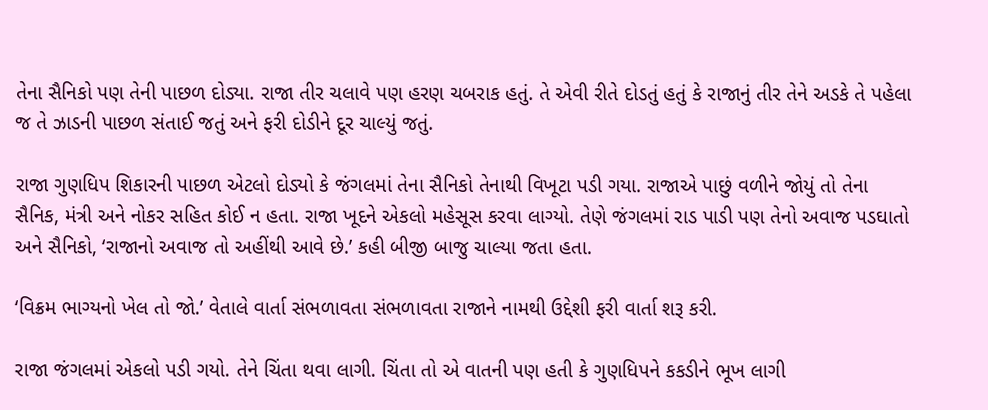તેના સૈનિકો પણ તેની પાછળ દોડ્યા. રાજા તીર ચલાવે પણ હરણ ચબરાક હતું. તે એવી રીતે દોડતું હતું કે રાજાનું તીર તેને અડકે તે પહેલા જ તે ઝાડની પાછળ સંતાઈ જતું અને ફરી દોડીને દૂર ચાલ્યું જતું.

રાજા ગુણધિપ શિકારની પાછળ એટલો દોડ્યો કે જંગલમાં તેના સૈનિકો તેનાથી વિખૂટા પડી ગયા. રાજાએ પાછું વળીને જોયું તો તેના સૈનિક, મંત્રી અને નોકર સહિત કોઈ ન હતા. રાજા ખૂદને એકલો મહેસૂસ કરવા લાગ્યો. તેણે જંગલમાં રાડ પાડી પણ તેનો અવાજ પડઘાતો અને સૈનિકો, ‘રાજાનો અવાજ તો અહીંથી આવે છે.’ કહી બીજી બાજુ ચાલ્યા જતા હતા.

‘વિક્રમ ભાગ્યનો ખેલ તો જો.’ વેતાલે વાર્તા સંભળાવતા સંભળાવતા રાજાને નામથી ઉદ્દેશી ફરી વાર્તા શરૂ કરી.

રાજા જંગલમાં એકલો પડી ગયો. તેને ચિંતા થવા લાગી. ચિંતા તો એ વાતની પણ હતી કે ગુણધિપને કકડીને ભૂખ લાગી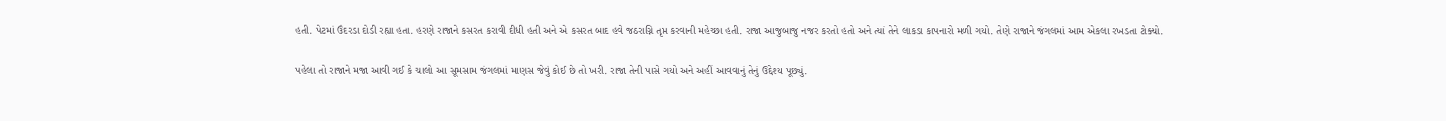હતી. પેટમાં ઉંદરડા દોડી રહ્યા હતા. હરણે રાજાને કસરત કરાવી દીધી હતી અને એ કસરત બાદ હવે જઠરાગ્નિ તૃપ્ત કરવાની મહેચ્છા હતી. રાજા આજુબાજુ નજર કરતો હતો અને ત્યાં તેને લાકડા કાપનારો મળી ગયો. તેણે રાજાને જંગલમાં આમ એકલા રખડતા ટોક્યો.

પહેલા તો રાજાને મજા આવી ગઈ કે ચાલો આ સૂમસામ જંગલમાં માણસ જેવું કોઈ છે તો ખરી. રાજા તેની પાસે ગયો અને અહીં આવવાનું તેનું ઉદ્દેશ્ય પૂછ્યું.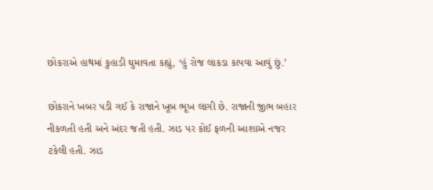છોકરાએ હાથમાં કુહાડી ઘુમાવતા કહ્યું, ‘હું રોજ લાકડા કાપવા આવું છું.’

છોકરાને ખબર પડી ગઈ કે રાજાને ખૂબ ભૂખ લાગી છે. રાજાની જીભ બહાર નીકળતી હતી અને અંદર જતી હતી. ઝાડ પર કોઈ ફળની આશાએ નજર ટકેલી હતી. ઝાડ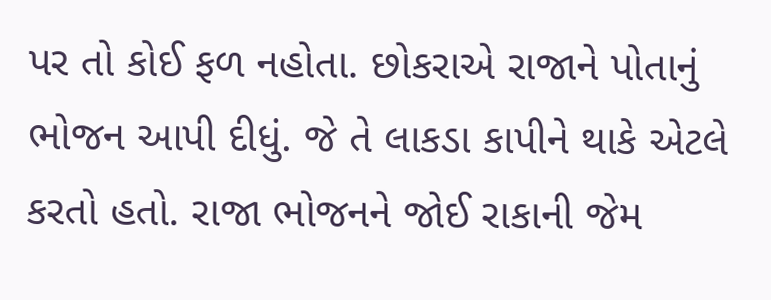પર તો કોઈ ફળ નહોતા. છોકરાએ રાજાને પોતાનું ભોજન આપી દીધું. જે તે લાકડા કાપીને થાકે એટલે કરતો હતો. રાજા ભોજનને જોઈ રાકાની જેમ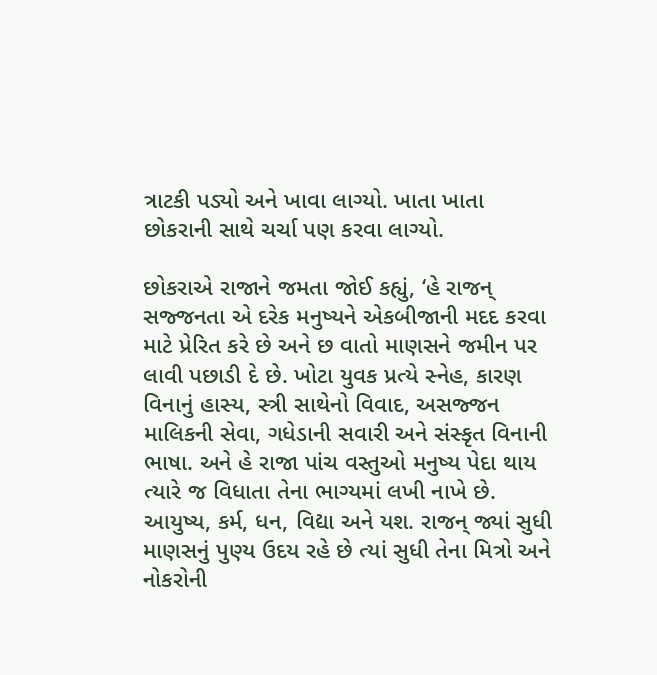ત્રાટકી પડ્યો અને ખાવા લાગ્યો. ખાતા ખાતા છોકરાની સાથે ચર્ચા પણ કરવા લાગ્યો.

છોકરાએ રાજાને જમતા જોઈ કહ્યું, ‘હે રાજન્ સજ્જનતા એ દરેક મનુષ્યને એકબીજાની મદદ કરવા માટે પ્રેરિત કરે છે અને છ વાતો માણસને જમીન પર લાવી પછાડી દે છે. ખોટા યુવક પ્રત્યે સ્નેહ, કારણ વિનાનું હાસ્ય, સ્ત્રી સાથેનો વિવાદ, અસજ્જન માલિકની સેવા, ગધેડાની સવારી અને સંસ્કૃત વિનાની ભાષા. અને હે રાજા પાંચ વસ્તુઓ મનુષ્ય પેદા થાય ત્યારે જ વિધાતા તેના ભાગ્યમાં લખી નાખે છે. આયુષ્ય, કર્મ, ધન, વિદ્યા અને યશ. રાજન્ જ્યાં સુધી માણસનું પુણ્ય ઉદય રહે છે ત્યાં સુધી તેના મિત્રો અને નોકરોની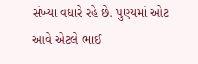સંખ્યા વધારે રહે છે. પુણ્યમાં ઓટ આવે એટલે ભાઈ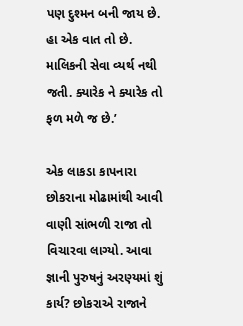પણ દુશ્મન બની જાય છે. હા એક વાત તો છે. માલિકની સેવા વ્યર્થ નથી જતી. ક્યારેક ને ક્યારેક તો ફળ મળે જ છે.’

એક લાકડા કાપનારા છોકરાના મોઢામાંથી આવી વાણી સાંભળી રાજા તો વિચારવા લાગ્યો. આવા જ્ઞાની પુરુષનું અરણ્યમાં શું કાર્ય? છોકરાએ રાજાને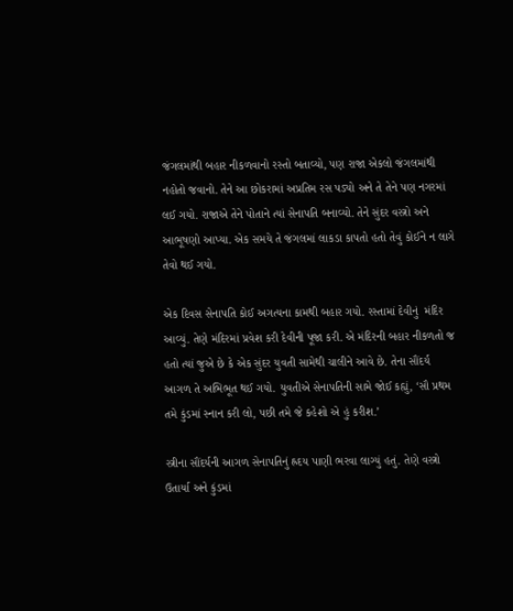જંગલમાંથી બહાર નીકળવાનો રસ્તો બતાવ્યો, પણ રાજા એકલો જંગલમાંથી નહોતો જવાનો. તેને આ છોકરામાં અપ્રતિમ રસ પડ્યો અને તે તેને પણ નગરમાં લઈ ગયો. રાજાએ તેને પોતાને ત્યાં સેનાપતિ બનાવ્યો. તેને સુંદર વસ્ત્રો અને આભૂષણો આપ્યા. એક સમયે તે જંગલમાં લાકડા કાપતો હતો તેવું કોઈને ન લાગે તેવો થઈ ગયો.

એક દિવસ સેનાપતિ કોઈ અગત્યના કામથી બહાર ગયો. રસ્તામાં દેવીનું  મંદિર આવ્યું. તેણે મંદિરમાં પ્રવેશ કરી દેવીની પૂજા કરી. એ મંદિરની બહાર નીકળતો જ હતો ત્યાં જુએ છે કે એક સુંદર યુવતી સામેથી ચાલીને આવે છે. તેના સૌંદર્ય આગળ તે અભિભૂત થઈ ગયો. યુવતીએ સેનાપતિની સામે જોઈ કહ્યું, ‘સૌ પ્રથમ તમે કુંડમાં સ્નાન કરી લો, પછી તમે જે કહેશો એ હું કરીશ.’

સ્ત્રીના સૌંદર્યની આગળ સેનાપતિનું હ્રદય પાણી ભરવા લાગ્યું હતું. તેણે વસ્ત્રો ઉતાર્યા અને કુંડમાં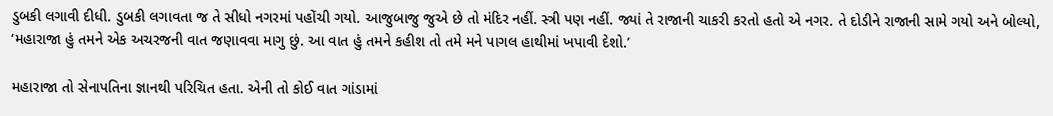ડુબકી લગાવી દીધી. ડુબકી લગાવતા જ તે સીધો નગરમાં પહોંચી ગયો. આજુબાજુ જુએ છે તો મંદિર નહીં. સ્ત્રી પણ નહીં. જ્યાં તે રાજાની ચાકરી કરતો હતો એ નગર. તે દોડીને રાજાની સામે ગયો અને બોલ્યો, ‘મહારાજા હું તમને એક અચરજની વાત જણાવવા માગુ છું. આ વાત હું તમને કહીશ તો તમે મને પાગલ હાથીમાં ખપાવી દેશો.’

મહારાજા તો સેનાપતિના જ્ઞાનથી પરિચિત હતા. એની તો કોઈ વાત ગાંડામાં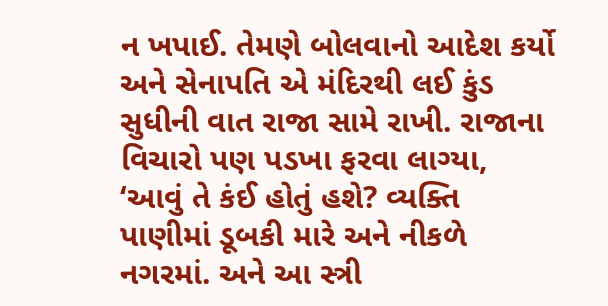ન ખપાઈ. તેમણે બોલવાનો આદેશ કર્યો અને સેનાપતિ એ મંદિરથી લઈ કુંડ સુધીની વાત રાજા સામે રાખી. રાજાના વિચારો પણ પડખા ફરવા લાગ્યા, ‘આવું તે કંઈ હોતું હશે? વ્યક્તિ પાણીમાં ડૂબકી મારે અને નીકળે નગરમાં. અને આ સ્ત્રી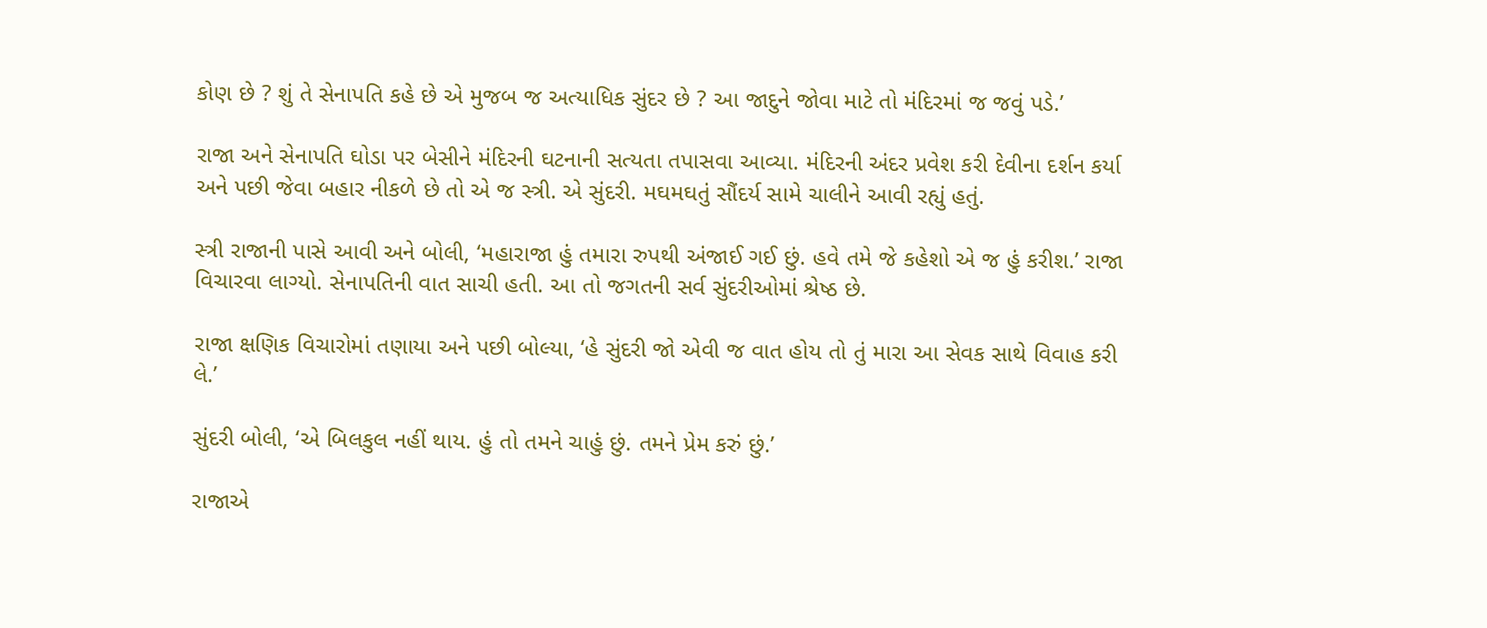કોણ છે ? શું તે સેનાપતિ કહે છે એ મુજબ જ અત્યાધિક સુંદર છે ? આ જાદુને જોવા માટે તો મંદિરમાં જ જવું પડે.’

રાજા અને સેનાપતિ ઘોડા પર બેસીને મંદિરની ઘટનાની સત્યતા તપાસવા આવ્યા. મંદિરની અંદર પ્રવેશ કરી દેવીના દર્શન કર્યા અને પછી જેવા બહાર નીકળે છે તો એ જ સ્ત્રી. એ સુંદરી. મઘમઘતું સૌંદર્ય સામે ચાલીને આવી રહ્યું હતું.

સ્ત્રી રાજાની પાસે આવી અને બોલી, ‘મહારાજા હું તમારા રુપથી અંજાઈ ગઈ છું. હવે તમે જે કહેશો એ જ હું કરીશ.’ રાજા વિચારવા લાગ્યો. સેનાપતિની વાત સાચી હતી. આ તો જગતની સર્વ સુંદરીઓમાં શ્રેષ્ઠ છે.

રાજા ક્ષણિક વિચારોમાં તણાયા અને પછી બોલ્યા, ‘હે સુંદરી જો એવી જ વાત હોય તો તું મારા આ સેવક સાથે વિવાહ કરી લે.’

સુંદરી બોલી, ‘એ બિલકુલ નહીં થાય. હું તો તમને ચાહું છું. તમને પ્રેમ કરું છું.’

રાજાએ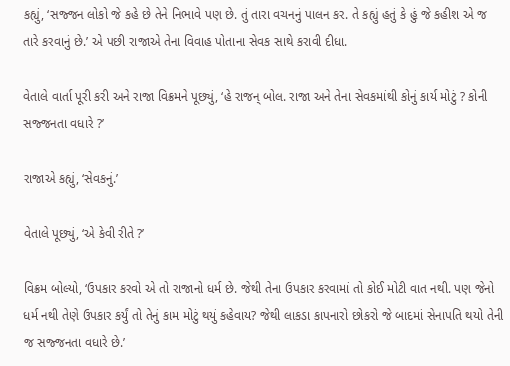કહ્યું, ‘સજ્જન લોકો જે કહે છે તેને નિભાવે પણ છે. તું તારા વચનનું પાલન કર. તે કહ્યું હતું કે હું જે કહીશ એ જ તારે કરવાનું છે.’ એ પછી રાજાએ તેના વિવાહ પોતાના સેવક સાથે કરાવી દીધા.

વેતાલે વાર્તા પૂરી કરી અને રાજા વિક્રમને પૂછ્યું, ‘હે રાજન્ બોલ. રાજા અને તેના સેવકમાંથી કોનું કાર્ય મોટું ? કોની સજ્જનતા વધારે ?’

રાજાએ કહ્યું, ‘સેવકનું.’

વેતાલે પૂછ્યું, ‘એ કેવી રીતે ?’

વિક્રમ બોલ્યો, ‘ઉપકાર કરવો એ તો રાજાનો ધર્મ છે. જેથી તેના ઉપકાર કરવામાં તો કોઈ મોટી વાત નથી. પણ જેનો ધર્મ નથી તેણે ઉપકાર કર્યું તો તેનું કામ મોટું થયું કહેવાય? જેથી લાકડા કાપનારો છોકરો જે બાદમાં સેનાપતિ થયો તેની જ સજ્જનતા વધારે છે.’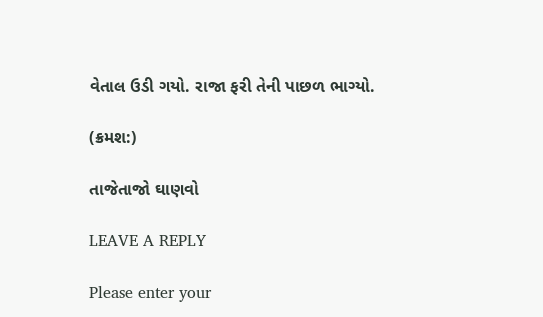વેતાલ ઉડી ગયો. રાજા ફરી તેની પાછળ ભાગ્યો.

(ક્રમશ:)

તાજેતાજો ઘાણવો

LEAVE A REPLY

Please enter your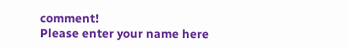comment!
Please enter your name here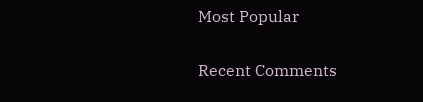Most Popular

Recent Comments